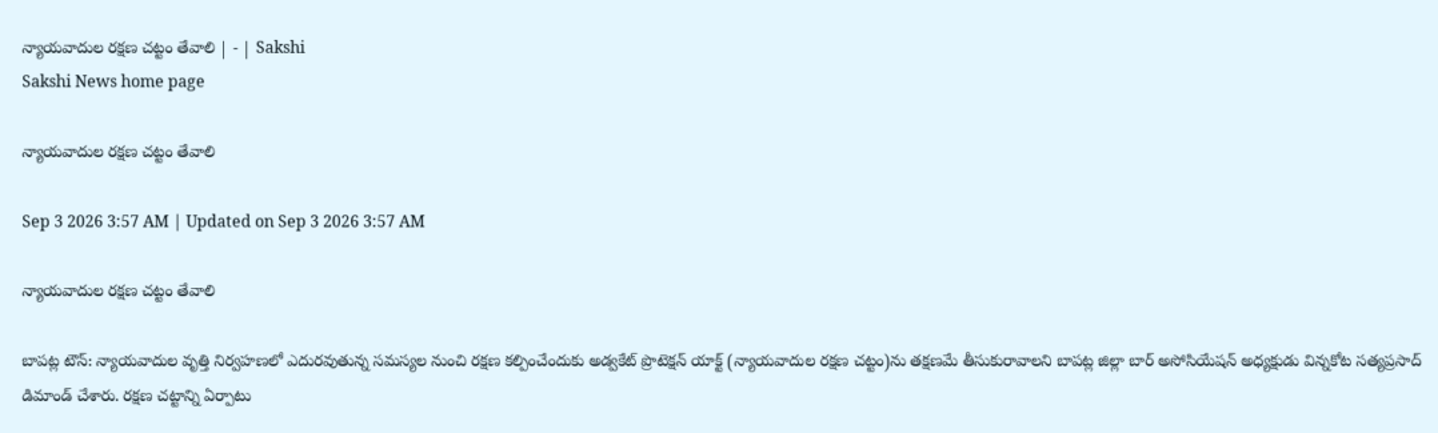న్యాయవాదుల రక్షణ చట్టం తేవాలి | - | Sakshi
Sakshi News home page

న్యాయవాదుల రక్షణ చట్టం తేవాలి

Sep 3 2026 3:57 AM | Updated on Sep 3 2026 3:57 AM

న్యాయవాదుల రక్షణ చట్టం తేవాలి

బాపట్ల టౌన్‌: న్యాయవాదుల వృత్తి నిర్వహణలో ఎదురవుతున్న సమస్యల నుంచి రక్షణ కల్పించేందుకు అడ్వకేట్‌ ప్రొటెక్షన్‌ యాక్ట్‌ (న్యాయవాదుల రక్షణ చట్టం)ను తక్షణమే తీసుకురావాలని బాపట్ల జిల్లా బార్‌ అసోసియేషన్‌ అధ్యక్షుడు విన్నకోట సత్యప్రసాద్‌ డిమాండ్‌ చేశారు. రక్షణ చట్టాన్ని ఏర్పాటు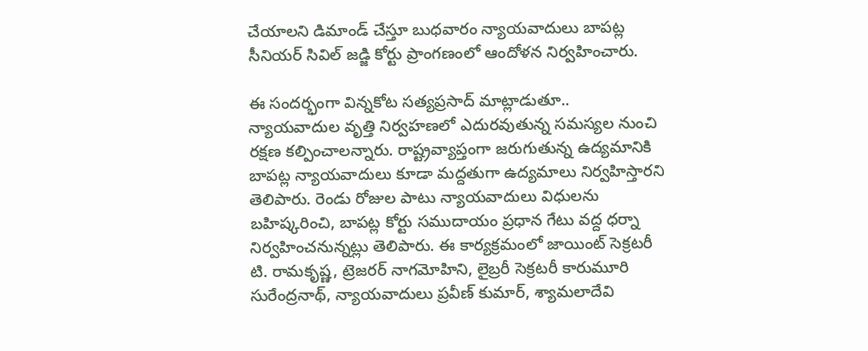చేయాలని డిమాండ్‌ చేస్తూ బుధవారం న్యాయవాదులు బాపట్ల సీనియర్‌ సివిల్‌ జడ్జి కోర్టు ప్రాంగణంలో ఆందోళన నిర్వహించారు.

ఈ సందర్భంగా విన్నకోట సత్యప్రసాద్‌ మాట్లాడుతూ.. న్యాయవాదుల వృత్తి నిర్వహణలో ఎదురవుతున్న సమస్యల నుంచి రక్షణ కల్పించాలన్నారు. రాష్ట్రవ్యాప్తంగా జరుగుతున్న ఉద్యమానికి బాపట్ల న్యాయవాదులు కూడా మద్దతుగా ఉద్యమాలు నిర్వహిస్తారని తెలిపారు. రెండు రోజుల పాటు న్యాయవాదులు విధులను బహిష్కరించి, బాపట్ల కోర్టు సముదాయం ప్రధాన గేటు వద్ద ధర్నా నిర్వహించనున్నట్లు తెలిపారు. ఈ కార్యక్రమంలో జాయింట్‌ సెక్రటరీ టి. రామకృష్ణ, ట్రెజరర్‌ నాగమోహిని, లైబ్రరీ సెక్రటరీ కారుమూరి సురేంద్రనాథ్‌, న్యాయవాదులు ప్రవీణ్‌ కుమార్‌, శ్యామలాదేవి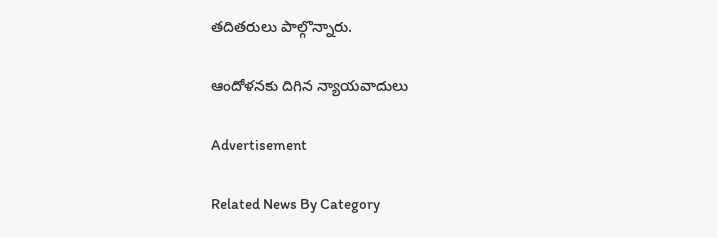తదితరులు పాల్గొన్నారు.

ఆందోళనకు దిగిన న్యాయవాదులు

Advertisement

Related News By Category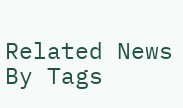Related News By Tags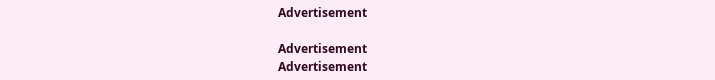Advertisement

Advertisement
Advertisement